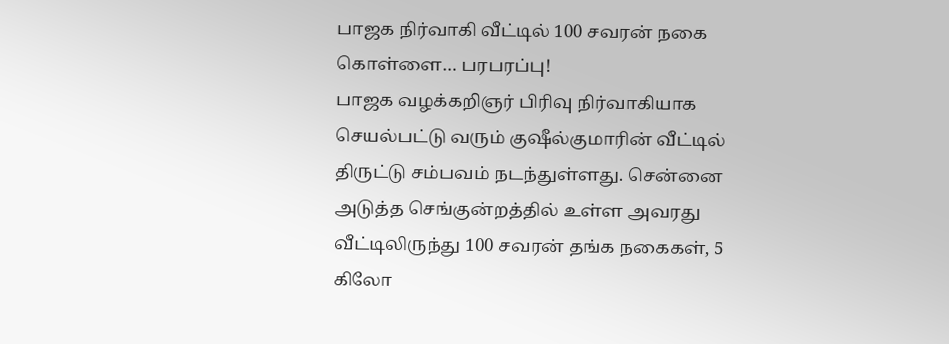பாஜக நிர்வாகி வீட்டில் 100 சவரன் நகை கொள்ளை… பரபரப்பு!
பாஜக வழக்கறிஞர் பிரிவு நிர்வாகியாக செயல்பட்டு வரும் குஷீல்குமாரின் வீட்டில் திருட்டு சம்பவம் நடந்துள்ளது. சென்னை அடுத்த செங்குன்றத்தில் உள்ள அவரது வீட்டிலிருந்து 100 சவரன் தங்க நகைகள், 5 கிலோ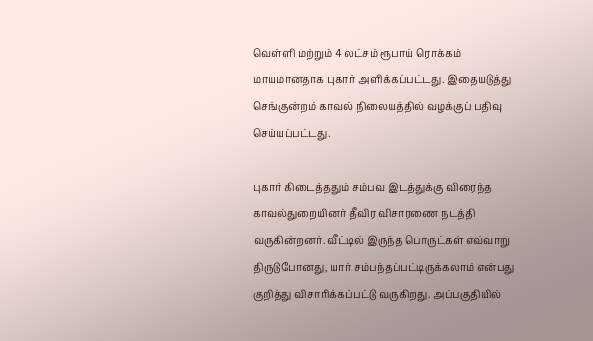வெள்ளி மற்றும் 4 லட்சம் ரூபாய் ரொக்கம் மாயமானதாக புகார் அளிக்கப்பட்டது. இதையடுத்து செங்குன்றம் காவல் நிலையத்தில் வழக்குப் பதிவு செய்யப்பட்டது.

புகார் கிடைத்ததும் சம்பவ இடத்துக்கு விரைந்த காவல்துறையினர் தீவிர விசாரணை நடத்தி வருகின்றனர். வீட்டில் இருந்த பொருட்கள் எவ்வாறு திருடுபோனது, யார் சம்பந்தப்பட்டிருக்கலாம் என்பது குறித்து விசாரிக்கப்பட்டு வருகிறது. அப்பகுதியில்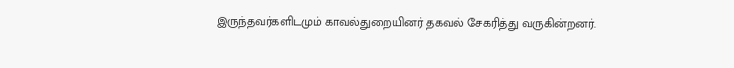இருந்தவர்களிடமும் காவல்துறையினர் தகவல் சேகரித்து வருகின்றனர்.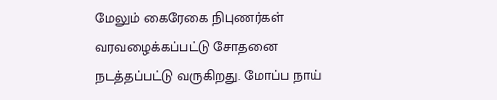மேலும் கைரேகை நிபுணர்கள் வரவழைக்கப்பட்டு சோதனை நடத்தப்பட்டு வருகிறது. மோப்ப நாய்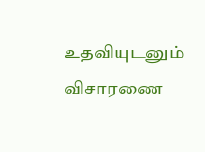உதவியுடனும் விசாரணை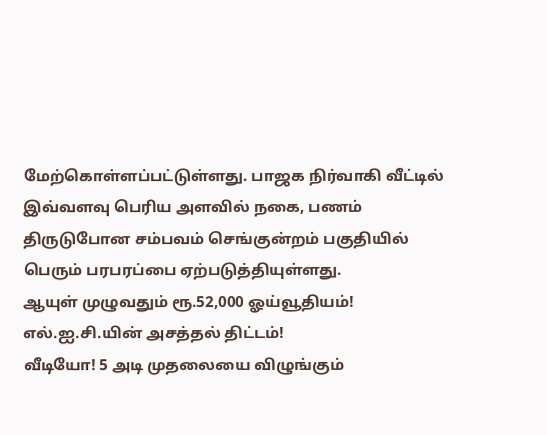மேற்கொள்ளப்பட்டுள்ளது. பாஜக நிர்வாகி வீட்டில் இவ்வளவு பெரிய அளவில் நகை, பணம் திருடுபோன சம்பவம் செங்குன்றம் பகுதியில் பெரும் பரபரப்பை ஏற்படுத்தியுள்ளது.
ஆயுள் முழுவதும் ரூ.52,000 ஓய்வூதியம்! எல்.ஐ.சி.யின் அசத்தல் திட்டம்!
வீடியோ! 5 அடி முதலையை விழுங்கும்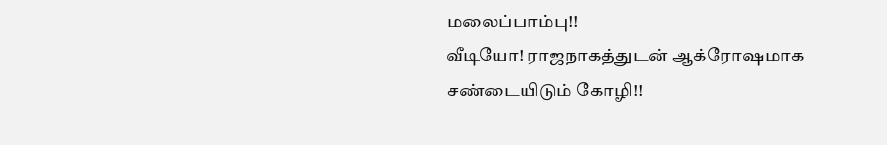மலைப்பாம்பு!!
வீடியோ! ராஜநாகத்துடன் ஆக்ரோஷமாக சண்டையிடும் கோழி!!